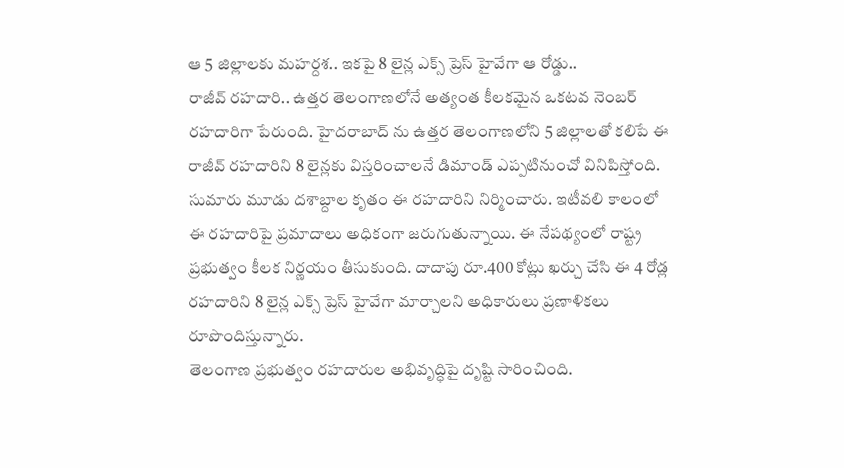ఆ 5 జిల్లాలకు మహర్దశ.. ఇకపై 8 లైన్ల ఎక్స్ ప్రెస్ హైవేగా ఆ రోడ్డు..
రాజీవ్ రహదారి.. ఉత్తర తెలంగాణలోనే అత్యంత కీలకమైన ఒకటవ నెంబర్ రహదారిగా పేరుంది. హైదరాబాద్ ను ఉత్తర తెలంగాణలోని 5 జిల్లాలతో కలిపే ఈ రాజీవ్ రహదారిని 8 లైన్లకు విస్తరించాలనే డిమాండ్ ఎప్పటినుంచో వినిపిస్తోంది. సుమారు మూడు దశాబ్దాల కృతం ఈ రహదారిని నిర్మించారు. ఇటీవలి కాలంలో ఈ రహదారిపై ప్రమాదాలు అధికంగా జరుగుతున్నాయి. ఈ నేపథ్యంలో రాష్ట్ర ప్రభుత్వం కీలక నిర్ణయం తీసుకుంది. దాదాపు రూ.400 కోట్లు ఖర్చు చేసి ఈ 4 రోడ్ల రహదారిని 8 లైన్ల ఎక్స్ ప్రెస్ హైవేగా మార్చాలని అధికారులు ప్రణాళికలు రూపొందిస్తున్నారు.
తెలంగాణ ప్రభుత్వం రహదారుల అభివృద్ధిపై దృష్టి సారించింది.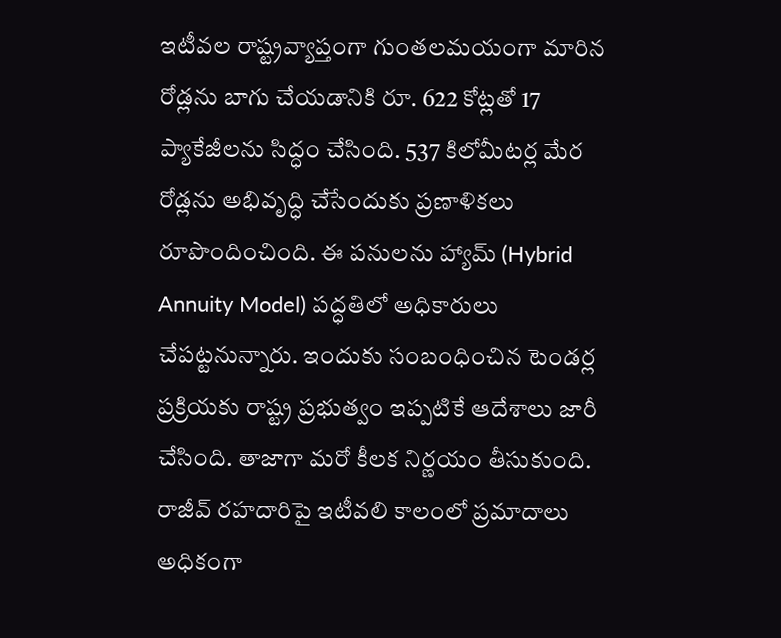ఇటీవల రాష్ట్రవ్యాప్తంగా గుంతలమయంగా మారిన రోడ్లను బాగు చేయడానికి రూ. 622 కోట్లతో 17 ప్యాకేజీలను సిద్ధం చేసింది. 537 కిలోమీటర్ల మేర రోడ్లను అభివృద్ధి చేసేందుకు ప్రణాళికలు రూపొందించింది. ఈ పనులను హ్యామ్ (Hybrid Annuity Model) పద్ధతిలో అధికారులు చేపట్టనున్నారు. ఇందుకు సంబంధించిన టెండర్ల ప్రక్రియకు రాష్ట్ర ప్రభుత్వం ఇప్పటికే ఆదేశాలు జారీ చేసింది. తాజాగా మరో కీలక నిర్ణయం తీసుకుంది.
రాజీవ్ రహదారిపై ఇటీవలి కాలంలో ప్రమాదాలు అధికంగా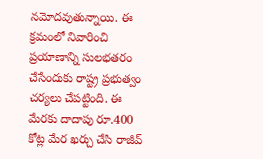నమోదవుతున్నాయి. ఈ క్రమంలో నివారించి ప్రయాణాన్ని సులభతరం చేసేందుకు రాష్ట్ర ప్రభుత్వం చర్యలు చేపట్టింది. ఈ మేరకు దాదాపు రూ.400 కోట్ల మేర ఖర్చు చేసి రాజీవ్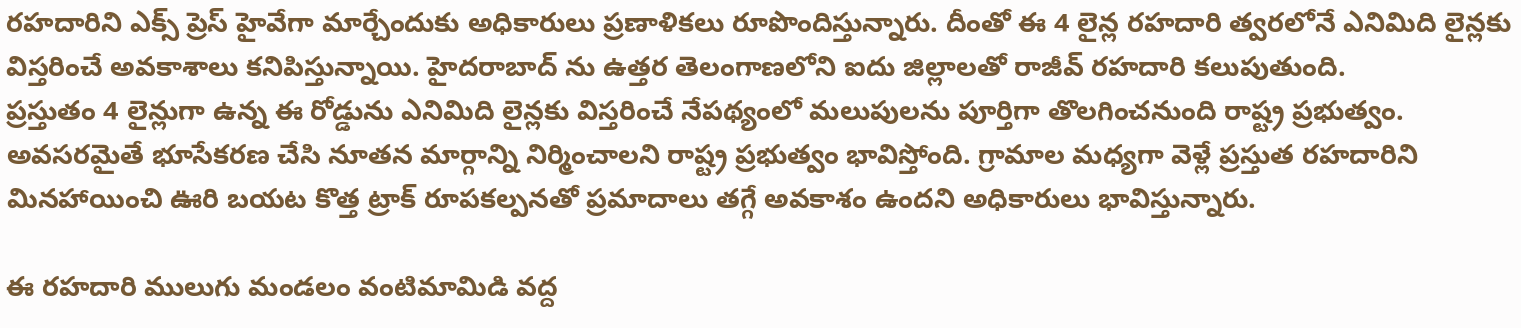రహదారిని ఎక్స్ ప్రెస్ హైవేగా మార్చేందుకు అధికారులు ప్రణాళికలు రూపొందిస్తున్నారు. దీంతో ఈ 4 లైన్ల రహదారి త్వరలోనే ఎనిమిది లైన్లకు విస్తరించే అవకాశాలు కనిపిస్తున్నాయి. హైదరాబాద్ ను ఉత్తర తెలంగాణలోని ఐదు జిల్లాలతో రాజీవ్ రహదారి కలుపుతుంది.
ప్రస్తుతం 4 లైన్లుగా ఉన్న ఈ రోడ్డును ఎనిమిది లైన్లకు విస్తరించే నేపథ్యంలో మలుపులను పూర్తిగా తొలగించనుంది రాష్ట్ర ప్రభుత్వం. అవసరమైతే భూసేకరణ చేసి నూతన మార్గాన్ని నిర్మించాలని రాష్ట్ర ప్రభుత్వం భావిస్తోంది. గ్రామాల మధ్యగా వెళ్లే ప్రస్తుత రహదారిని మినహాయించి ఊరి బయట కొత్త ట్రాక్ రూపకల్పనతో ప్రమాదాలు తగ్గే అవకాశం ఉందని అధికారులు భావిస్తున్నారు.

ఈ రహదారి ములుగు మండలం వంటిమామిడి వద్ద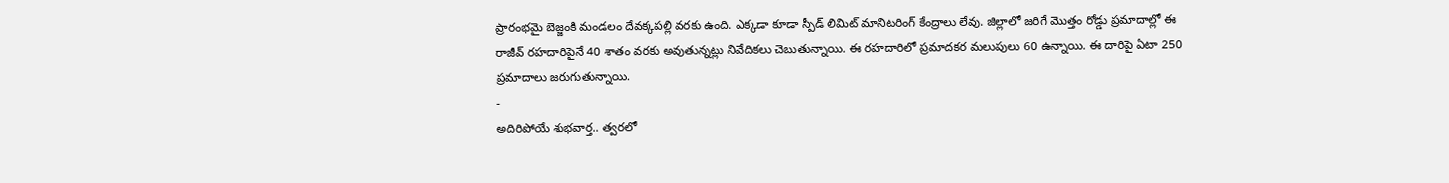ప్రారంభమై బెజ్జంకి మండలం దేవక్కపల్లి వరకు ఉంది. ఎక్కడా కూడా స్పీడ్ లిమిట్ మానిటరింగ్ కేంద్రాలు లేవు. జిల్లాలో జరిగే మొత్తం రోడ్డు ప్రమాదాల్లో ఈ రాజీవ్ రహదారిపైనే 40 శాతం వరకు అవుతున్నట్లు నివేదికలు చెబుతున్నాయి. ఈ రహదారిలో ప్రమాదకర మలుపులు 60 ఉన్నాయి. ఈ దారిపై ఏటా 250 ప్రమాదాలు జరుగుతున్నాయి.
-
అదిరిపోయే శుభవార్త.. త్వరలో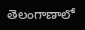తెలంగాణాలో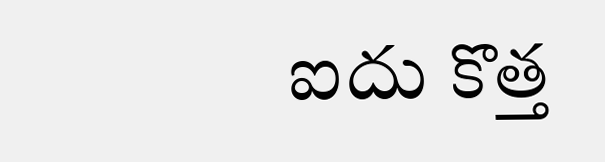ఐదు కొత్త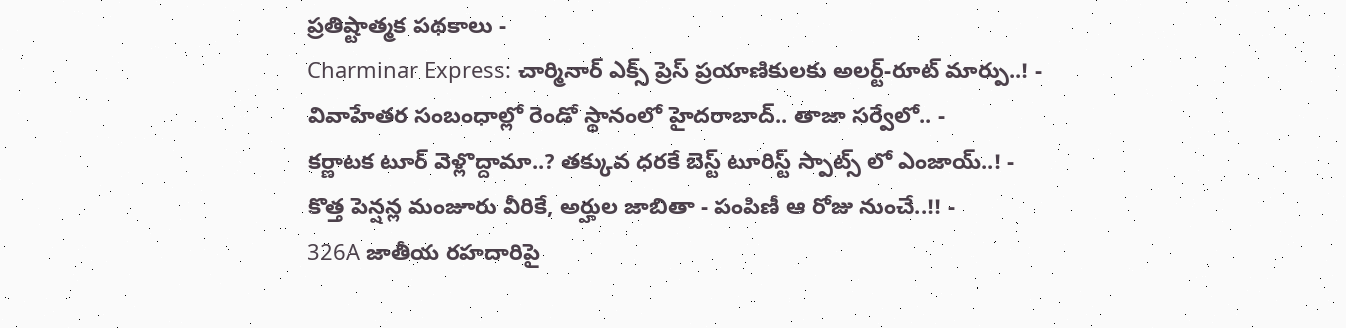ప్రతిష్టాత్మక పథకాలు -
Charminar Express: చార్మినార్ ఎక్స్ ప్రెస్ ప్రయాణికులకు అలర్ట్-రూట్ మార్పు..! -
వివాహేతర సంబంధాల్లో రెండో స్థానంలో హైదరాబాద్.. తాజా సర్వేలో.. -
కర్ణాటక టూర్ వెళ్లొద్దామా..? తక్కువ ధరకే బెస్ట్ టూరిస్ట్ స్పాట్స్ లో ఎంజాయ్..! -
కొత్త పెన్షన్ల మంజూరు వీరికే, అర్హుల జాబితా - పంపిణీ ఆ రోజు నుంచే..!! -
326A జాతీయ రహదారిపై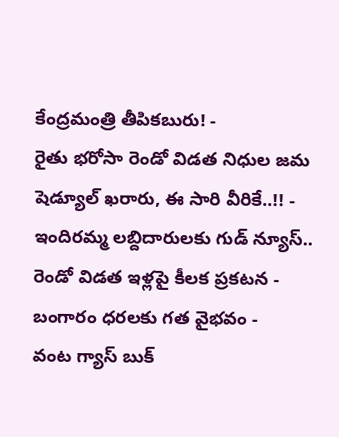కేంద్రమంత్రి తీపికబురు! -
రైతు భరోసా రెండో విడత నిధుల జమ షెడ్యూల్ ఖరారు, ఈ సారి వీరికే..!! -
ఇందిరమ్మ లబ్దిదారులకు గుడ్ న్యూస్.. రెండో విడత ఇళ్లపై కీలక ప్రకటన -
బంగారం ధరలకు గత వైభవం -
వంట గ్యాస్ బుక్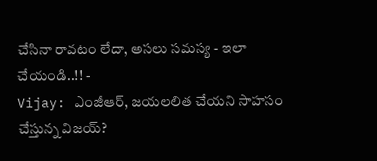చేసినా రావటం లేదా, అసలు సమస్య - ఇలా చేయండి..!! -
Vijay: ఎంజీఆర్, జయలలిత చేయని సాహసం చేస్తున్న విజయ్?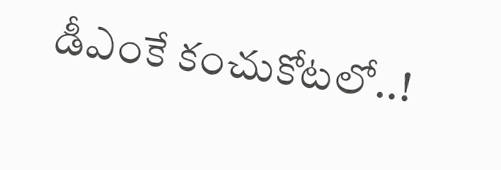డీఎంకే కంచుకోటలో..!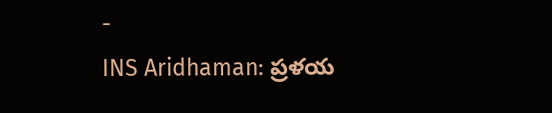-
INS Aridhaman: ప్రళయ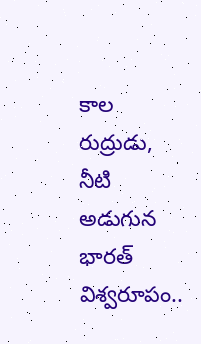కాల రుద్రుడు, నీటి అడుగున భారత్ విశ్వరూపం..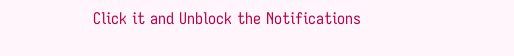Click it and Unblock the Notifications